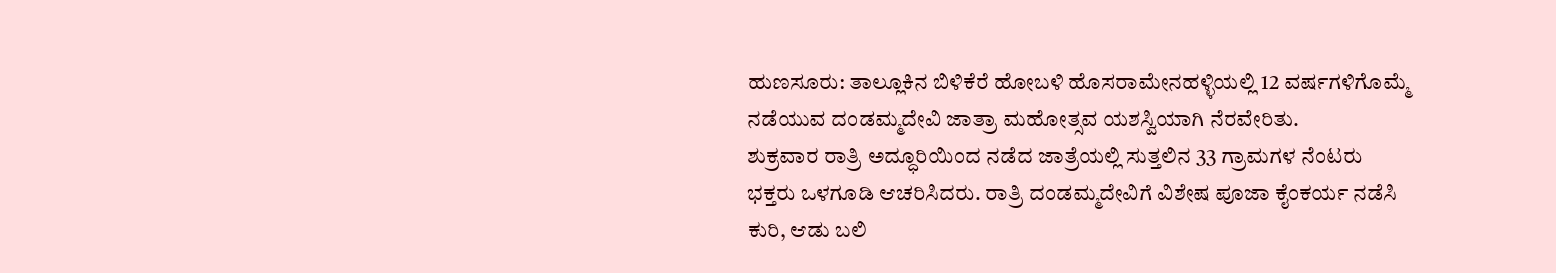ಹುಣಸೂರು: ತಾಲ್ಲೂಕಿನ ಬಿಳಿಕೆರೆ ಹೋಬಳಿ ಹೊಸರಾಮೇನಹಳ್ಳಿಯಲ್ಲಿ 12 ವರ್ಷಗಳಿಗೊಮ್ಮೆ ನಡೆಯುವ ದಂಡಮ್ಮದೇವಿ ಜಾತ್ರಾ ಮಹೋತ್ಸವ ಯಶಸ್ವಿಯಾಗಿ ನೆರವೇರಿತು.
ಶುಕ್ರವಾರ ರಾತ್ರಿ ಅದ್ಧೂರಿಯಿಂದ ನಡೆದ ಜಾತ್ರೆಯಲ್ಲಿ ಸುತ್ತಲಿನ 33 ಗ್ರಾಮಗಳ ನೆಂಟರು ಭಕ್ತರು ಒಳಗೂಡಿ ಆಚರಿಸಿದರು. ರಾತ್ರಿ ದಂಡಮ್ಮದೇವಿಗೆ ವಿಶೇಷ ಪೂಜಾ ಕೈಂಕರ್ಯ ನಡೆಸಿ ಕುರಿ, ಆಡು ಬಲಿ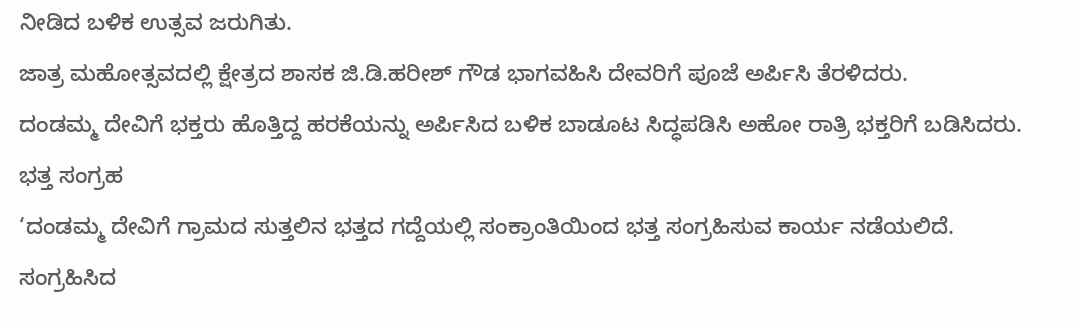ನೀಡಿದ ಬಳಿಕ ಉತ್ಸವ ಜರುಗಿತು.
ಜಾತ್ರ ಮಹೋತ್ಸವದಲ್ಲಿ ಕ್ಷೇತ್ರದ ಶಾಸಕ ಜಿ.ಡಿ.ಹರೀಶ್ ಗೌಡ ಭಾಗವಹಿಸಿ ದೇವರಿಗೆ ಪೂಜೆ ಅರ್ಪಿಸಿ ತೆರಳಿದರು.
ದಂಡಮ್ಮ ದೇವಿಗೆ ಭಕ್ತರು ಹೊತ್ತಿದ್ದ ಹರಕೆಯನ್ನು ಅರ್ಪಿಸಿದ ಬಳಿಕ ಬಾಡೂಟ ಸಿದ್ಧಪಡಿಸಿ ಅಹೋ ರಾತ್ರಿ ಭಕ್ತರಿಗೆ ಬಡಿಸಿದರು.
ಭತ್ತ ಸಂಗ್ರಹ
‘ದಂಡಮ್ಮ ದೇವಿಗೆ ಗ್ರಾಮದ ಸುತ್ತಲಿನ ಭತ್ತದ ಗದ್ದೆಯಲ್ಲಿ ಸಂಕ್ರಾಂತಿಯಿಂದ ಭತ್ತ ಸಂಗ್ರಹಿಸುವ ಕಾರ್ಯ ನಡೆಯಲಿದೆ. ಸಂಗ್ರಹಿಸಿದ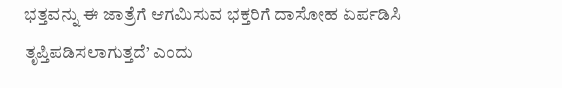ಭತ್ತವನ್ನು ಈ ಜಾತ್ರೆಗೆ ಆಗಮಿಸುವ ಭಕ್ತರಿಗೆ ದಾಸೋಹ ಏರ್ಪಡಿಸಿ ತೃಪ್ತಿಪಡಿಸಲಾಗುತ್ತದೆ’ ಎಂದು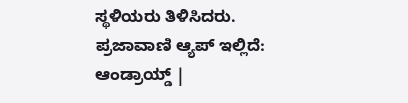ಸ್ಥಳಿಯರು ತಿಳಿಸಿದರು.
ಪ್ರಜಾವಾಣಿ ಆ್ಯಪ್ ಇಲ್ಲಿದೆ: ಆಂಡ್ರಾಯ್ಡ್ |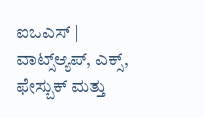ಐಒಎಸ್ | ವಾಟ್ಸ್ಆ್ಯಪ್, ಎಕ್ಸ್, ಫೇಸ್ಬುಕ್ ಮತ್ತು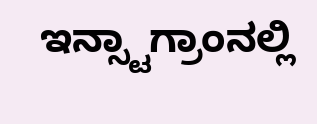ಇನ್ಸ್ಟಾಗ್ರಾಂನಲ್ಲಿ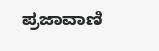ಪ್ರಜಾವಾಣಿ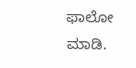ಫಾಲೋ ಮಾಡಿ.